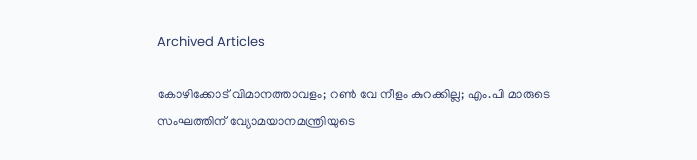Archived Articles

കോഴിക്കോട് വിമാനത്താവളം; റണ്‍ വേ നീളം കുറക്കില്ല; എം.പി മാരുടെ സംഘത്തിന് വ്യോമയാനമന്ത്രിയുടെ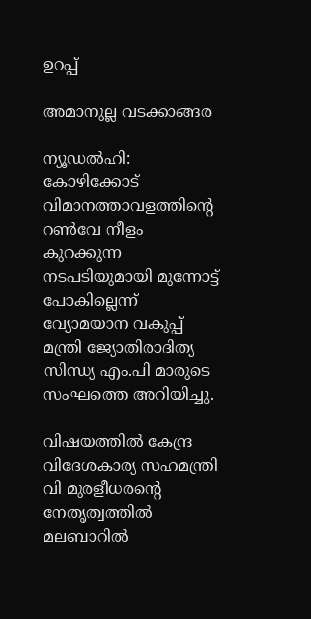ഉറപ്പ്

അമാനുല്ല വടക്കാങ്ങര

ന്യൂഡല്‍ഹി: കോഴിക്കോട് വിമാനത്താവളത്തിന്റെ റണ്‍വേ നീളം കുറക്കുന്ന നടപടിയുമായി മുന്നോട്ട് പോകില്ലെന്ന് വ്യോമയാന വകുപ്പ് മന്ത്രി ജ്യോതിരാദിത്യ സിന്ധ്യ എം.പി മാരുടെ സംഘത്തെ അറിയിച്ചു.

വിഷയത്തില്‍ കേന്ദ്ര വിദേശകാര്യ സഹമന്ത്രി വി മുരളീധരന്റെ നേതൃത്വത്തില്‍ മലബാറില്‍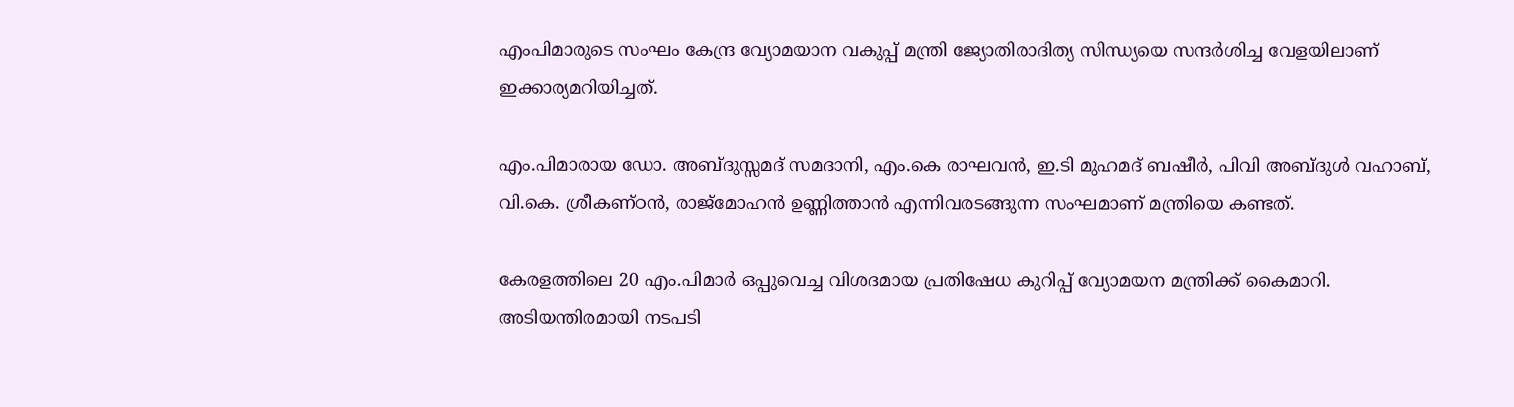എംപിമാരുടെ സംഘം കേന്ദ്ര വ്യോമയാന വകുപ്പ് മന്ത്രി ജ്യോതിരാദിത്യ സിന്ധ്യയെ സന്ദര്‍ശിച്ച വേളയിലാണ് ഇക്കാര്യമറിയിച്ചത്.

എം.പിമാരായ ഡോ. അബ്ദുസ്സമദ് സമദാനി, എം.കെ രാഘവന്‍, ഇ.ടി മുഹമദ് ബഷീര്‍, പിവി അബ്ദുള്‍ വഹാബ്, വി.കെ. ശ്രീകണ്ഠന്‍, രാജ്‌മോഹന്‍ ഉണ്ണിത്താന്‍ എന്നിവരടങ്ങുന്ന സംഘമാണ് മന്ത്രിയെ കണ്ടത്.

കേരളത്തിലെ 20 എം.പിമാര്‍ ഒപ്പുവെച്ച വിശദമായ പ്രതിഷേധ കുറിപ്പ് വ്യോമയന മന്ത്രിക്ക് കൈമാറി. അടിയന്തിരമായി നടപടി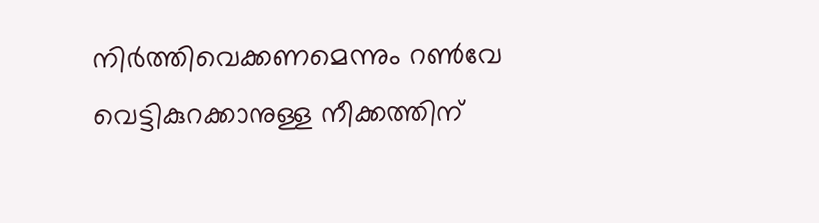നിര്‍ത്തിവെക്കണമെന്നും റണ്‍വേ വെട്ടികുറക്കാനുള്ള നീക്കത്തിന്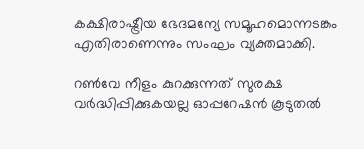കക്ഷിരാഷ്ട്രീയ ഭേദമന്യേ സമൂഹമൊന്നടങ്കം എതിരാണെന്നും സംഘം വ്യക്തമാക്കി.

റണ്‍വേ നീളം കുറക്കുന്നത് സുരക്ഷ വര്‍ദ്ധിപ്പിക്കുകയല്ല ഓപ്പറേഷന്‍ കൂടുതല്‍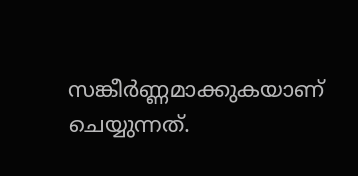സങ്കീര്‍ണ്ണമാക്കുകയാണ് ചെയ്യുന്നത്.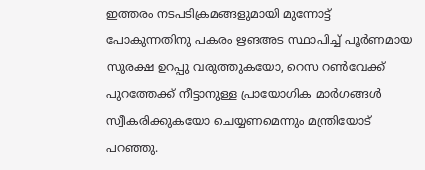ഇത്തരം നടപടിക്രമങ്ങളുമായി മുന്നോട്ട് പോകുന്നതിനു പകരം ഋങഅട സ്ഥാപിച്ച് പൂര്‍ണമായ സുരക്ഷ ഉറപ്പു വരുത്തുകയോ, റെസ റണ്‍വേക്ക് പുറത്തേക്ക് നീട്ടാനുള്ള പ്രായോഗിക മാര്‍ഗങ്ങള്‍ സ്വീകരിക്കുകയോ ചെയ്യണമെന്നും മന്ത്രിയോട് പറഞ്ഞു.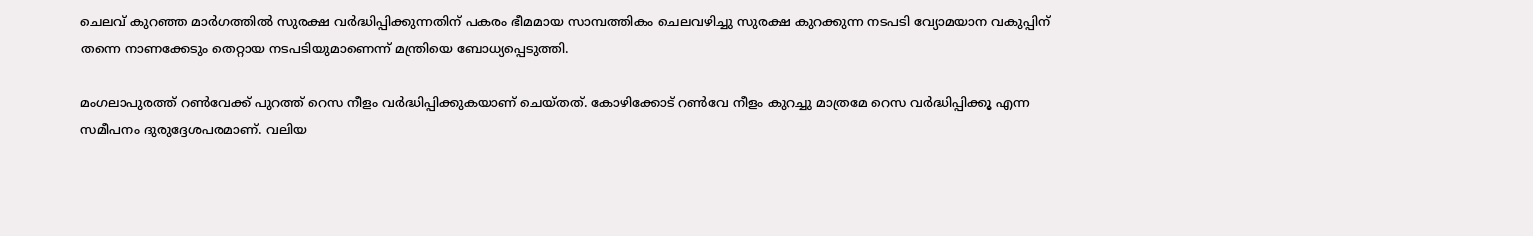ചെലവ് കുറഞ്ഞ മാര്‍ഗത്തില്‍ സുരക്ഷ വര്‍ദ്ധിപ്പിക്കുന്നതിന് പകരം ഭീമമായ സാമ്പത്തികം ചെലവഴിച്ചു സുരക്ഷ കുറക്കുന്ന നടപടി വ്യോമയാന വകുപ്പിന് തന്നെ നാണക്കേടും തെറ്റായ നടപടിയുമാണെന്ന് മന്ത്രിയെ ബോധ്യപ്പെടുത്തി.

മംഗലാപുരത്ത് റണ്‍വേക്ക് പുറത്ത് റെസ നീളം വര്‍ദ്ധിപ്പിക്കുകയാണ് ചെയ്തത്. കോഴിക്കോട് റണ്‍വേ നീളം കുറച്ചു മാത്രമേ റെസ വര്‍ദ്ധിപ്പിക്കൂ എന്ന സമീപനം ദുരുദ്ദേശപരമാണ്. വലിയ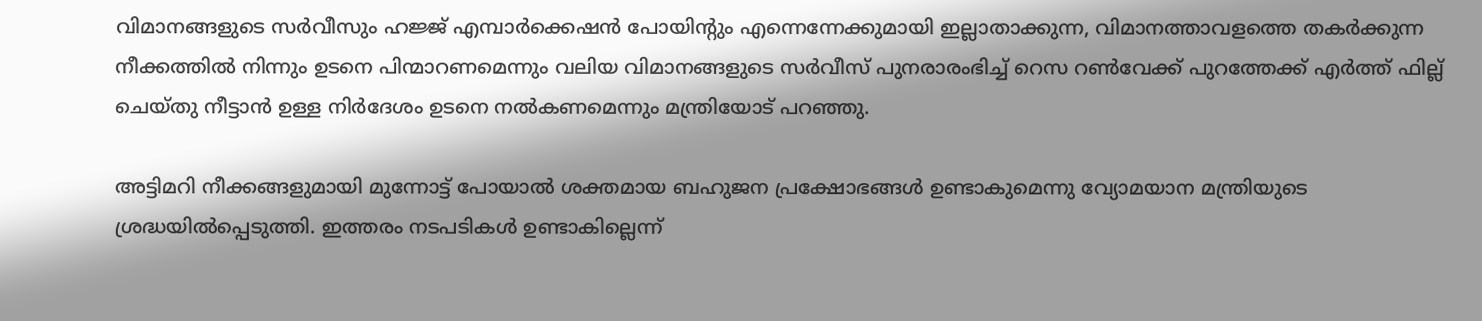വിമാനങ്ങളുടെ സര്‍വീസും ഹജ്ജ് എമ്പാര്‍ക്കെഷന്‍ പോയിന്റും എന്നെന്നേക്കുമായി ഇല്ലാതാക്കുന്ന, വിമാനത്താവളത്തെ തകര്‍ക്കുന്ന നീക്കത്തില്‍ നിന്നും ഉടനെ പിന്മാറണമെന്നും വലിയ വിമാനങ്ങളുടെ സര്‍വീസ് പുനരാരംഭിച്ച് റെസ റണ്‍വേക്ക് പുറത്തേക്ക് എര്‍ത്ത് ഫില്ല് ചെയ്തു നീട്ടാന്‍ ഉള്ള നിര്‍ദേശം ഉടനെ നല്‍കണമെന്നും മന്ത്രിയോട് പറഞ്ഞു.

അട്ടിമറി നീക്കങ്ങളുമായി മുന്നോട്ട് പോയാല്‍ ശക്തമായ ബഹുജന പ്രക്ഷോഭങ്ങള്‍ ഉണ്ടാകുമെന്നു വ്യോമയാന മന്ത്രിയുടെ ശ്രദ്ധയില്‍പ്പെടുത്തി. ഇത്തരം നടപടികള്‍ ഉണ്ടാകില്ലെന്ന്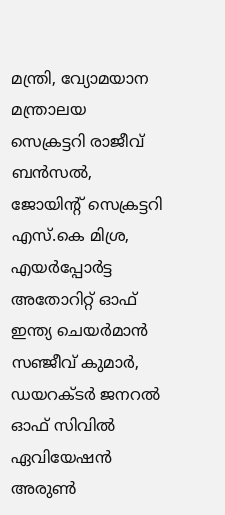മന്ത്രി, വ്യോമയാന മന്ത്രാലയ സെക്രട്ടറി രാജീവ് ബന്‍സല്‍, ജോയിന്റ് സെക്രട്ടറി എസ്.കെ മിശ്ര, എയര്‍പ്പോര്‍ട്ട അതോറിറ്റ് ഓഫ് ഇന്ത്യ ചെയര്‍മാന്‍ സഞ്ജീവ് കുമാര്‍, ഡയറക്ടര്‍ ജനറല്‍ ഓഫ് സിവില്‍ ഏവിയേഷന്‍ അരുണ്‍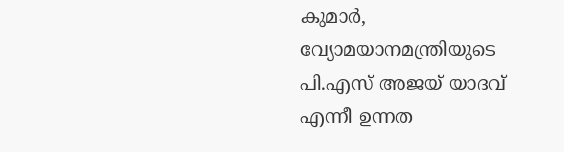കുമാര്‍, വ്യോമയാനമന്ത്രിയുടെ പി.എസ് അജയ് യാദവ് എന്നീ ഉന്നത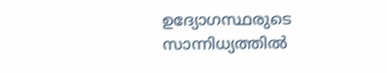ഉദ്യോഗസ്ഥരുടെ സാന്നിധ്യത്തില്‍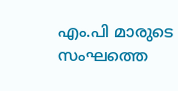എം.പി മാരുടെ സംഘത്തെ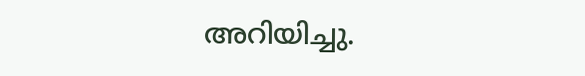അറിയിച്ചു.